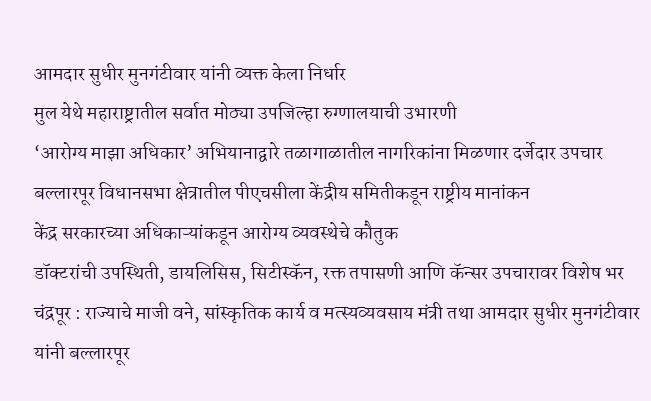आमदार सुधीर मुनगंटीवार यांनी व्यक्त केला निर्धार
मुल येथे महाराष्ट्रातील सर्वात मोठ्या उपजिल्हा रुग्णालयाची उभारणी
‘आरोग्य माझा अधिकार’ अभियानाद्वारे तळागाळातील नागरिकांना मिळणार दर्जेदार उपचार
बल्लारपूर विधानसभा क्षेत्रातील पीएचसीला केंद्रीय समितीकडून राष्ट्रीय मानांकन
केंद्र सरकारच्या अधिकाऱ्यांकडून आरोग्य व्यवस्थेचे कौतुक
डॉक्टरांची उपस्थिती, डायलिसिस, सिटीस्कॅन, रक्त तपासणी आणि कॅन्सर उपचारावर विशेष भर
चंद्रपूर : राज्याचे माजी वने, सांस्कृतिक कार्य व मत्स्यव्यवसाय मंत्री तथा आमदार सुधीर मुनगंटीवार यांनी बल्लारपूर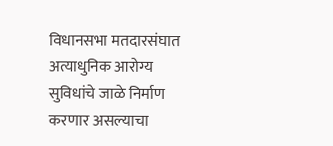विधानसभा मतदारसंघात अत्याधुनिक आरोग्य सुविधांचे जाळे निर्माण करणार असल्याचा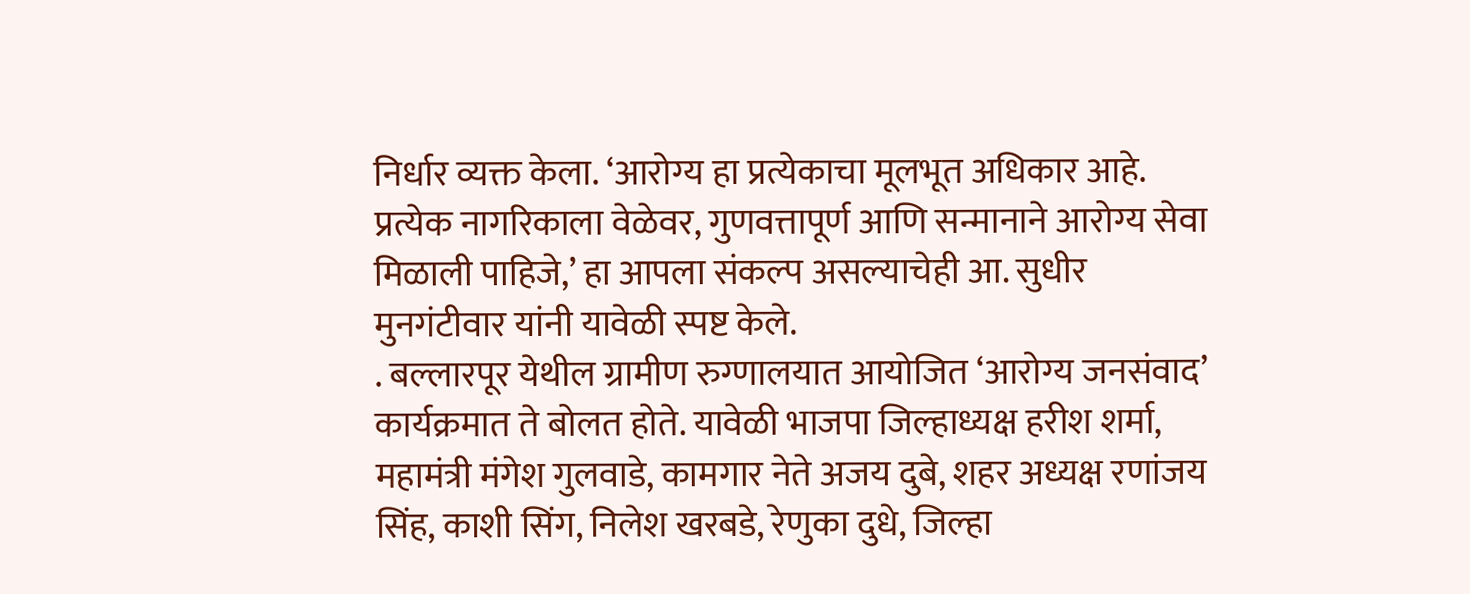निर्धार व्यक्त केला. ‘आरोग्य हा प्रत्येकाचा मूलभूत अधिकार आहे. प्रत्येक नागरिकाला वेळेवर, गुणवत्तापूर्ण आणि सन्मानाने आरोग्य सेवा मिळाली पाहिजे,’ हा आपला संकल्प असल्याचेही आ. सुधीर मुनगंटीवार यांनी यावेळी स्पष्ट केले.
. बल्लारपूर येथील ग्रामीण रुग्णालयात आयोजित ‘आरोग्य जनसंवाद’ कार्यक्रमात ते बोलत होते. यावेळी भाजपा जिल्हाध्यक्ष हरीश शर्मा, महामंत्री मंगेश गुलवाडे, कामगार नेते अजय दुबे, शहर अध्यक्ष रणांजय सिंह, काशी सिंग, निलेश खरबडे, रेणुका दुधे, जिल्हा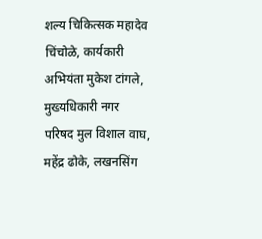शल्य चिकित्सक महादेव चिंचोळे, कार्यकारी अभियंता मुकेश टांगले, मुख्यधिकारी नगर परिषद मुल विशाल वाघ, महेंद्र ढोके, लखनसिंग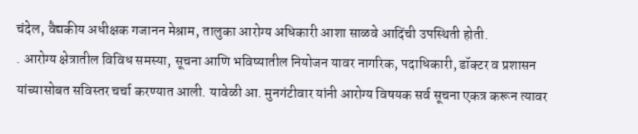चंदेल, वैद्यकीय अधीक्षक गजानन मेश्राम, तालुका आरोग्य अधिकारी आशा साळवे आदिंची उपस्थिती होती.
. आरोग्य क्षेत्रातील विविध समस्या, सूचना आणि भविष्यातील नियोजन यावर नागरिक, पदाधिकारी, डॉक्टर व प्रशासन यांच्यासोबत सविस्तर चर्चा करण्यात आली. यावेळी आ. मुनगंटीवार यांनी आरोग्य विषयक सर्व सूचना एकत्र करून त्यावर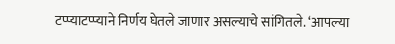टप्प्याटप्प्याने निर्णय घेतले जाणार असल्याचे सांगितले. ‘आपल्या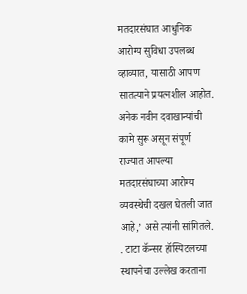मतदारसंघात आधुनिक आरोग्य सुविधा उपलब्ध व्हाव्यात, यासाठी आपण सातत्याने प्रयत्नशील आहोत. अनेक नवीन दवाखान्यांची कामे सुरू असून संपूर्ण राज्यात आपल्या मतदारसंघाच्या आरोग्य व्यवस्थेची दखल घेतली जात आहे,’ असे त्यांनी सांगितले.
. टाटा कॅन्सर हॉस्पिटलच्या स्थापनेचा उल्लेख करताना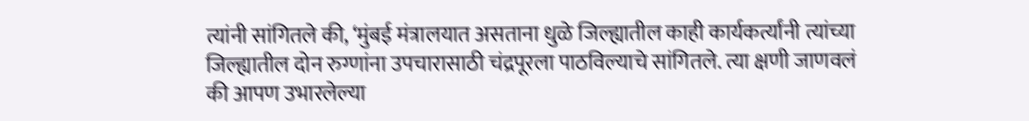त्यांनी सांगितले की, ‘मुंबई मंत्रालयात असताना धुळे जिल्ह्यातील काही कार्यकर्त्यांनी त्यांच्या जिल्ह्यातील दोन रुग्णांना उपचारासाठी चंद्रपूरला पाठविल्याचे सांगितले. त्या क्षणी जाणवलं की आपण उभारलेल्या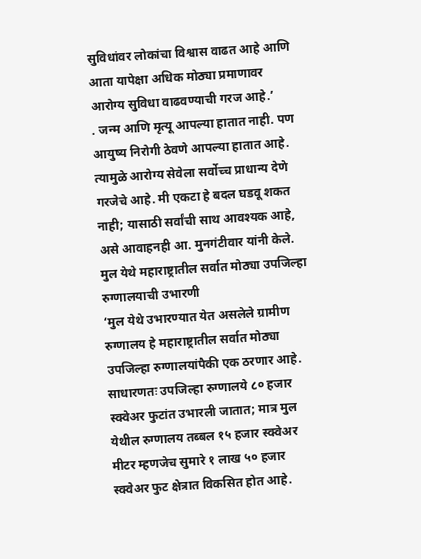सुविधांवर लोकांचा विश्वास वाढत आहे आणि आता यापेक्षा अधिक मोठ्या प्रमाणावर आरोग्य सुविधा वाढवण्याची गरज आहे.’
. जन्म आणि मृत्यू आपल्या हातात नाही. पण आयुष्य निरोगी ठेवणे आपल्या हातात आहे. त्यामुळे आरोग्य सेवेला सर्वोच्च प्राधान्य देणे गरजेचे आहे. मी एकटा हे बदल घडवू शकत नाही; यासाठी सर्वांची साथ आवश्यक आहे, असे आवाहनही आ. मुनगंटीवार यांनी केले.
मुल येथे महाराष्ट्रातील सर्वात मोठ्या उपजिल्हा रुग्णालयाची उभारणी
‘मुल येथे उभारण्यात येत असलेले ग्रामीण रुग्णालय हे महाराष्ट्रातील सर्वात मोठ्या उपजिल्हा रुग्णालयांपैकी एक ठरणार आहे. साधारणतः उपजिल्हा रुग्णालये ८० हजार स्क्वेअर फुटांत उभारली जातात; मात्र मुल येथील रुग्णालय तब्बल १५ हजार स्क्वेअर मीटर म्हणजेच सुमारे १ लाख ५० हजार स्क्वेअर फुट क्षेत्रात विकसित होत आहे.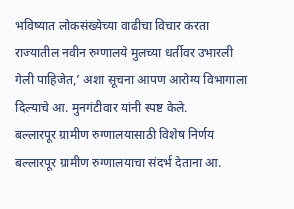भविष्यात लोकसंख्येच्या वाढीचा विचार करता राज्यातील नवीन रुग्णालये मुलच्या धर्तीवर उभारली गेली पाहिजेत,’ अशा सूचना आपण आरोग्य विभागाला दिल्याचे आ. मुनगंटीवार यांनी स्पष्ट केले.
बल्लारपूर ग्रामीण रुग्णालयासाठी विशेष निर्णय
बल्लारपूर ग्रामीण रुग्णालयाचा संदर्भ देताना आ.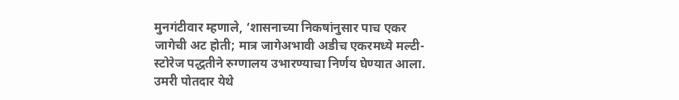मुनगंटीवार म्हणाले, ‘शासनाच्या निकषांनुसार पाच एकर जागेची अट होती; मात्र जागेअभावी अडीच एकरमध्ये मल्टी-स्टोरेज पद्धतीने रुग्णालय उभारण्याचा निर्णय घेण्यात आला. उमरी पोतदार येथे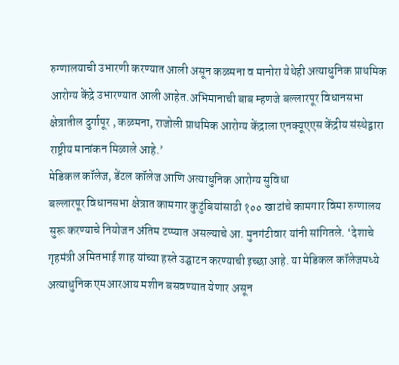रुग्णालयाची उभारणी करण्यात आली असून कळमना व मानोरा येथेही अत्याधुनिक प्राथमिक आरोग्य केंद्रे उभारण्यात आली आहेत.अभिमानाची बाब म्हणजे बल्लारपूर विधानसभा क्षेत्रातील दुर्गापूर , कळमना, राजोली प्राथमिक आरोग्य केंद्राला एनक्यूएएस केंद्रीय संस्थेद्वारा राष्ट्रीय मानांकन मिळाले आहे.’
मेडिकल कॉलेज, डेंटल कॉलेज आणि अत्याधुनिक आरोग्य सुविधा
बल्लारपूर विधानसभा क्षेत्रात कामगार कुटुंबियांसाठी १०० खाटांचे कामगार विमा रुग्णालय सुरू करण्याचे नियोजन अंतिम टप्प्यात असल्याचे आ. मुनगंटीवार यांनी सांगितले. ‘देशाचे गृहमंत्री अमितभाई शाह यांच्या हस्ते उद्घाटन करण्याची इच्छा आहे. या मेडिकल कॉलेजमध्ये अत्याधुनिक एमआरआय मशीन बसवण्यात येणार असून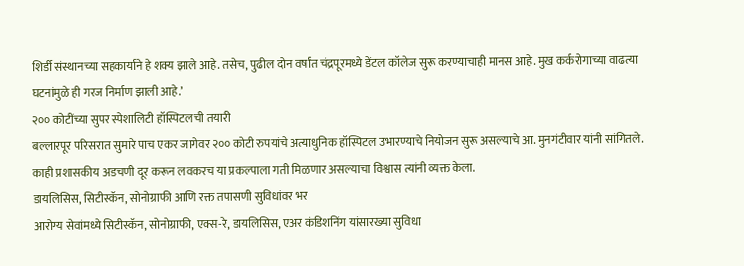शिर्डी संस्थानच्या सहकार्याने हे शक्य झाले आहे. तसेच, पुढील दोन वर्षांत चंद्रपूरमध्ये डेंटल कॉलेज सुरू करण्याचाही मानस आहे. मुख कर्करोगाच्या वाढत्या घटनांमुळे ही गरज निर्माण झाली आहे.’
२०० कोटींच्या सुपर स्पेशालिटी हॉस्पिटलची तयारी
बल्लारपूर परिसरात सुमारे पाच एकर जागेवर २०० कोटी रुपयांचे अत्याधुनिक हॉस्पिटल उभारण्याचे नियोजन सुरू असल्याचे आ. मुनगंटीवार यांनी सांगितले. काही प्रशासकीय अडचणी दूर करून लवकरच या प्रकल्पाला गती मिळणार असल्याचा विश्वास त्यांनी व्यक्त केला.
डायलिसिस, सिटीस्कॅन, सोनोग्राफी आणि रक्त तपासणी सुविधांवर भर
आरोग्य सेवांमध्ये सिटीस्कॅन, सोनोग्राफी, एक्स-रे, डायलिसिस, एअर कंडिशनिंग यांसारख्या सुविधा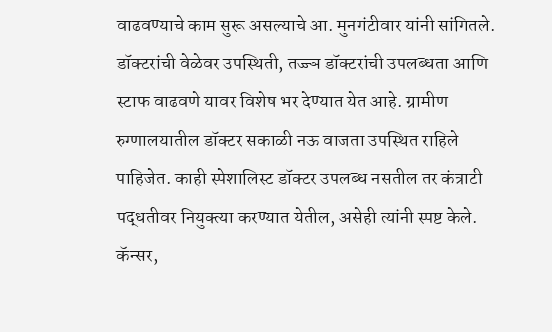वाढवण्याचे काम सुरू असल्याचे आ. मुनगंटीवार यांनी सांगितले. डॉक्टरांची वेळेवर उपस्थिती, तज्ज्ञ डॉक्टरांची उपलब्धता आणि स्टाफ वाढवणे यावर विशेष भर देण्यात येत आहे. ग्रामीण रुग्णालयातील डॉक्टर सकाळी नऊ वाजता उपस्थित राहिले पाहिजेत. काही स्पेशालिस्ट डॉक्टर उपलब्ध नसतील तर कंत्राटी पद्धतीवर नियुक्त्या करण्यात येतील, असेही त्यांनी स्पष्ट केले.
कॅन्सर,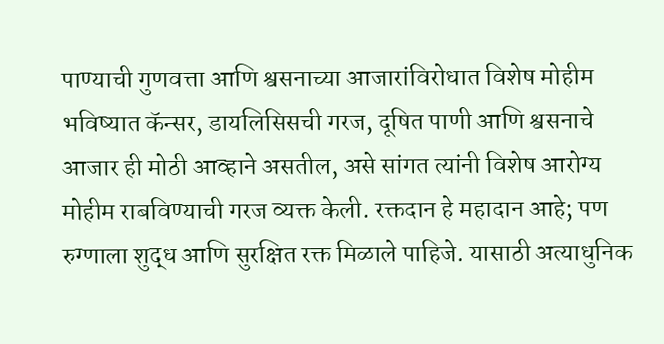पाण्याची गुणवत्ता आणि श्वसनाच्या आजारांविरोधात विशेष मोहीम
भविष्यात कॅन्सर, डायलिसिसची गरज, दूषित पाणी आणि श्वसनाचे आजार ही मोठी आव्हाने असतील, असे सांगत त्यांनी विशेष आरोग्य मोहीम राबविण्याची गरज व्यक्त केली. रक्तदान हे महादान आहे; पण रुग्णाला शुद्ध आणि सुरक्षित रक्त मिळाले पाहिजे. यासाठी अत्याधुनिक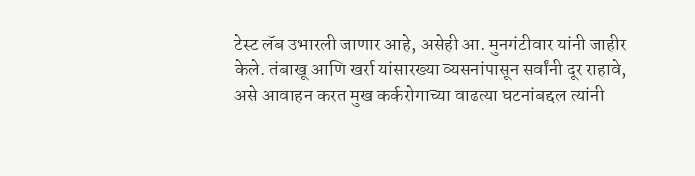टेस्ट लॅब उभारली जाणार आहे, असेही आ. मुनगंटीवार यांनी जाहीर केले. तंबाखू आणि खर्रा यांसारख्या व्यसनांपासून सर्वांनी दूर राहावे, असे आवाहन करत मुख कर्करोगाच्या वाढत्या घटनांबद्दल त्यांनी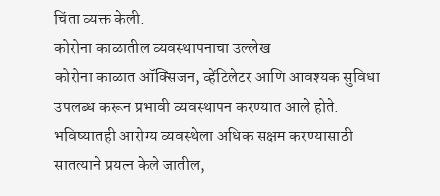चिंता व्यक्त केली.
कोरोना काळातील व्यवस्थापनाचा उल्लेख
कोरोना काळात ऑक्सिजन, व्हेंटिलेटर आणि आवश्यक सुविधा उपलब्ध करून प्रभावी व्यवस्थापन करण्यात आले होते. भविष्यातही आरोग्य व्यवस्थेला अधिक सक्षम करण्यासाठी सातत्याने प्रयत्न केले जातील,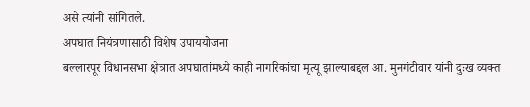असे त्यांनी सांगितले.
अपघात नियंत्रणासाठी विशेष उपाययोजना
बल्लारपूर विधानसभा क्षेत्रात अपघातांमध्ये काही नागरिकांचा मृत्यू झाल्याबद्दल आ. मुनगंटीवार यांनी दुःख व्यक्त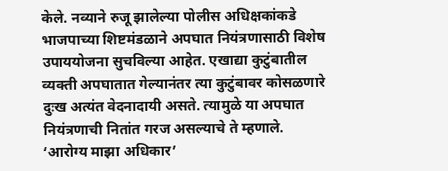केले. नव्याने रुजू झालेल्या पोलीस अधिक्षकांकडे भाजपाच्या शिष्टमंडळाने अपघात नियंत्रणासाठी विशेष उपाययोजना सुचविल्या आहेत. एखाद्या कुटुंबातील व्यक्ती अपघातात गेल्यानंतर त्या कुटुंबावर कोसळणारे दुःख अत्यंत वेदनादायी असते. त्यामुळे या अपघात नियंत्रणाची नितांत गरज असल्याचे ते म्हणाले.
‘आरोग्य माझा अधिकार’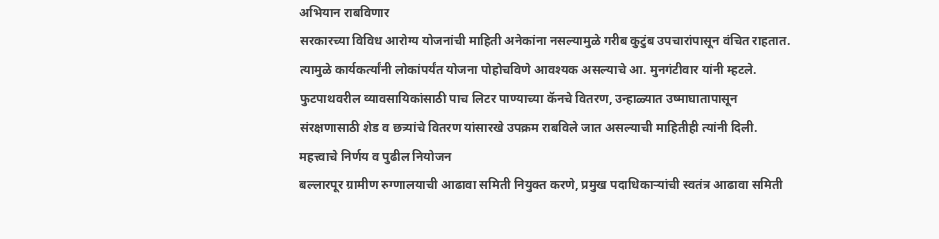अभियान राबविणार
सरकारच्या विविध आरोग्य योजनांची माहिती अनेकांना नसल्यामुळे गरीब कुटुंब उपचारांपासून वंचित राहतात. त्यामुळे कार्यकर्त्यांनी लोकांपर्यंत योजना पोहोचविणे आवश्यक असल्याचे आ. मुनगंटीवार यांनी म्हटले. फुटपाथवरील व्यावसायिकांसाठी पाच लिटर पाण्याच्या कॅनचे वितरण, उन्हाळ्यात उष्माघातापासून संरक्षणासाठी शेड व छत्र्यांचे वितरण यांसारखे उपक्रम राबविले जात असल्याची माहितीही त्यांनी दिली.
महत्त्वाचे निर्णय व पुढील नियोजन
बल्लारपूर ग्रामीण रुग्णालयाची आढावा समिती नियुक्त करणे, प्रमुख पदाधिकाऱ्यांची स्वतंत्र आढावा समिती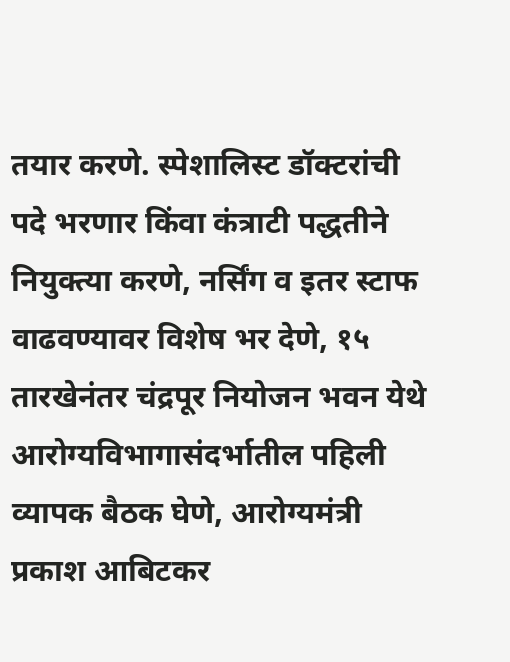तयार करणे. स्पेशालिस्ट डॉक्टरांची पदे भरणार किंवा कंत्राटी पद्धतीने नियुक्त्या करणे, नर्सिंग व इतर स्टाफ वाढवण्यावर विशेष भर देणे, १५ तारखेनंतर चंद्रपूर नियोजन भवन येथे आरोग्यविभागासंदर्भातील पहिली व्यापक बैठक घेणे, आरोग्यमंत्री प्रकाश आबिटकर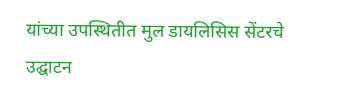यांच्या उपस्थितीत मुल डायलिसिस सेंटरचे उद्घाटन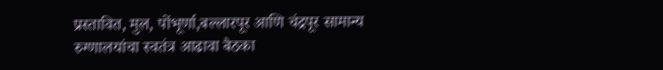प्रस्तावित, मुल, पोंभूर्णा,बल्लारपूर आणि चंद्रपूर सामान्य रुग्णालयांचा स्वतंत्र आढावा बैठका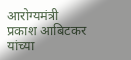आरोग्यमंत्री प्रकाश आबिटकर यांच्या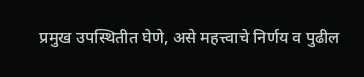प्रमुख उपस्थितीत घेणे, असे महत्त्वाचे निर्णय व पुढील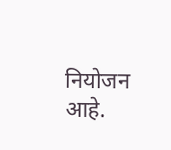नियोजन आहे.